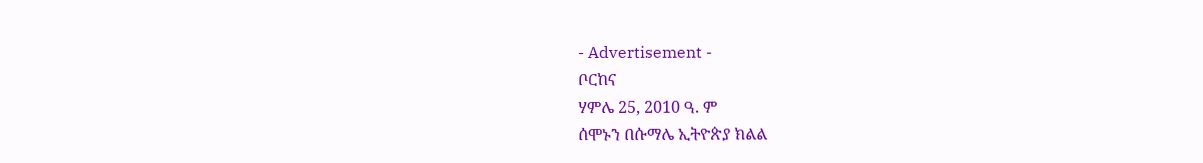- Advertisement -
ቦርከና
ሃምሌ 25, 2010 ዓ. ም
ሰሞኑን በሱማሌ ኢትዮጵያ ክልል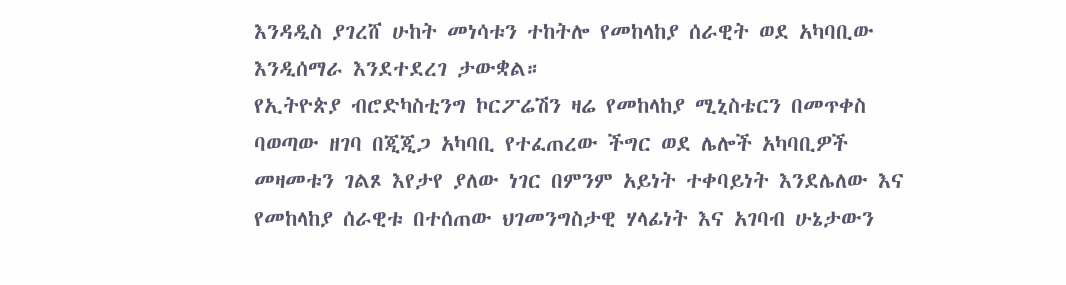እንዳዲስ ያገረሸ ሁከት መነሳቱን ተከትሎ የመከላከያ ሰራዊት ወደ አካባቢው እንዲሰማራ እንደተደረገ ታውቋል።
የኢትዮጵያ ብሮድካስቲንግ ኮርፖሬሽን ዛሬ የመከላከያ ሚኒስቴርን በመጥቀስ ባወጣው ዘገባ በጂጂጋ አካባቢ የተፈጠረው ችግር ወደ ሌሎች አካባቢዎች መዛመቱን ገልጾ እየታየ ያለው ነገር በምንም አይነት ተቀባይነት እንደሌለው እና የመከላከያ ሰራዊቱ በተሰጠው ህገመንግስታዊ ሃላፊነት እና አገባብ ሁኔታውን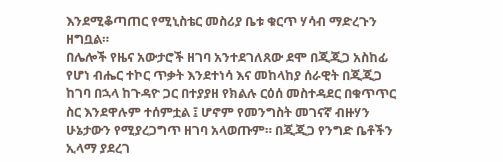እንደሚቆጣጠር የሚኒስቴር መስሪያ ቤቱ ቁርጥ ሃሳብ ማድረጉን ዘግቧል።
በሌሎች የዜና አውታሮች ዘገባ አንተደገለጸው ደሞ በጂጂጋ አስከፊ የሆነ ብሔር ተኮር ጥቃት እንደተነሳ እና መከላከያ ሰራዊት በጂጂጋ ከገባ በኋላ ከጉዳዮ ጋር በተያያዘ የክልሉ ርዕሰ መስተዳደር በቁጥጥር ስር እንደዋሉም ተሰምቷል ፤ ሆኖም የመንግስት መገናኛ ብዙሃን ሁኔታውን የሚያረጋግጥ ዘገባ አላወጡም። በጂጂጋ የንግድ ቤቶችን ኢላማ ያደረገ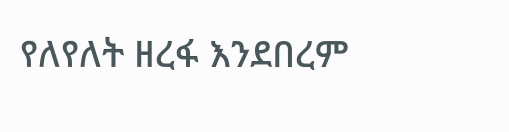የለየለት ዘረፋ እንደበረም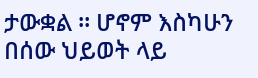ታውቋል ። ሆኖም እስካሁን በሰው ህይወት ላይ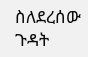ስለደረሰው ጉዳት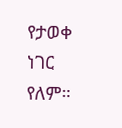የታወቀ ነገር የለም።